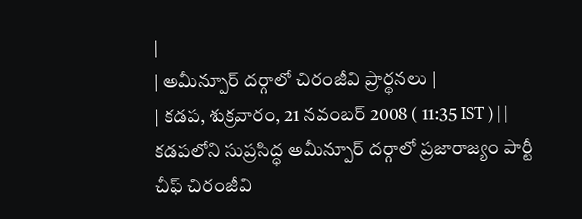|
| అమీన్పూర్ దర్గాలో చిరంజీవి ప్రార్థనలు |
| కడప, శుక్రవారం, 21 నవంబర్ 2008 ( 11:35 IST ) | |
కడపలోని సుప్రసిద్ధ అమీన్పూర్ దర్గాలో ప్రజారాజ్యం పార్టీ చీఫ్ చిరంజీవి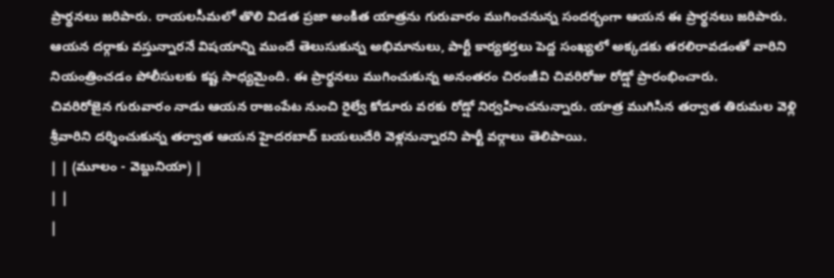ప్రార్థనలు జరిపారు. రాయలసీమలో తొలి విడత ప్రజా అంకిత యాత్రను గురువారం ముగించనున్న సందర్భంగా ఆయన ఈ ప్రార్థనలు జరిపారు.
ఆయన దర్గాకు వస్తున్నారనే విషయాన్ని ముందే తెలుసుకున్న అభిమానులు, పార్టీ కార్యకర్తలు పెద్ద సంఖ్యలో అక్కడకు తరలిరావడంతో వారిని నియంత్రించడం పోలీసులకు కష్ట సాధ్యమైంది. ఈ ప్రార్థనలు ముగించుకున్న అనంతరం చిరంజీవి చివరిరోజు రోడ్షో ప్రారంభించారు.
చివరిరోజైన గురువారం నాడు ఆయన రాజంపేట నుంచి రైల్వే కోడూరు వరకు రోడ్షో నిర్వహించనున్నారు. యాత్ర ముగిసిన తర్వాత తిరుమల వెళ్లి శ్రీవారిని దర్శించుకున్న తర్వాత ఆయన హైదరబాద్ బయలుదేరి వెళ్లనున్నారని పార్టీ వర్గాలు తెలిపాయి.
| | (మూలం - వెబ్దునియా) |
| |
|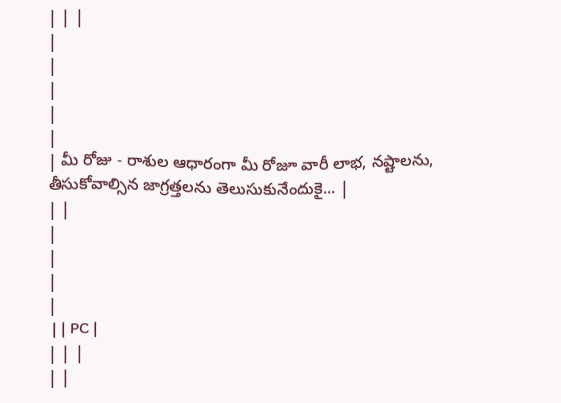| | |
|
|
|
|
|
| మీ రోజు - రాశుల ఆధారంగా మీ రోజూ వారీ లాభ, నష్టాలను, తీసుకోవాల్సిన జాగ్రత్తలను తెలుసుకునేందుకై... |
| |
|
|
|
|
 | | PC |
| | |
| |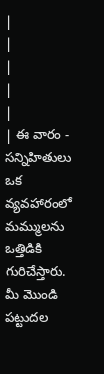|
|
|
|
|
| ఈ వారం - సన్నిహితులు ఒక వ్యవహారంలో మమ్ములను ఒత్తిడికి గురిచేస్తారు. మీ మొండి పట్టుదల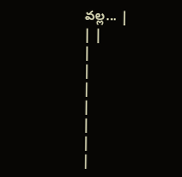వల్ల... |
| |
|
|
|
|
|
|
|